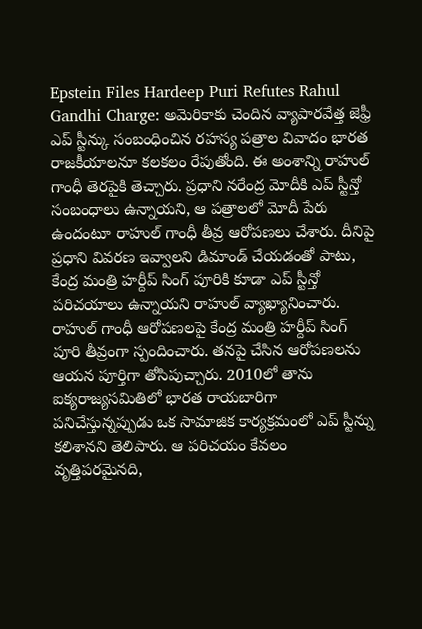Epstein Files Hardeep Puri Refutes Rahul Gandhi Charge: అమెరికాకు చెందిన వ్యాపారవేత్త జెఫ్రీ ఎప్ స్టీన్కు సంబంధించిన రహస్య పత్రాల వివాదం భారత రాజకీయాలనూ కలకలం రేపుతోంది. ఈ అంశాన్ని రాహుల్ గాంధీ తెరపైకి తెచ్చారు. ప్రధాని నరేంద్ర మోదీకి ఎప్ స్టీన్తో సంబంధాలు ఉన్నాయని, ఆ పత్రాలలో మోదీ పేరు ఉందంటూ రాహుల్ గాంధీ తీవ్ర ఆరోపణలు చేశారు. దీనిపై ప్రధాని వివరణ ఇవ్వాలని డిమాండ్ చేయడంతో పాటు, కేంద్ర మంత్రి హర్దీప్ సింగ్ పూరికి కూడా ఎప్ స్టీన్తో పరిచయాలు ఉన్నాయని రాహుల్ వ్యాఖ్యానించారు. రాహుల్ గాంధీ ఆరోపణలపై కేంద్ర మంత్రి హర్దీప్ సింగ్ పూరి తీవ్రంగా స్పందించారు. తనపై చేసిన ఆరోపణలను ఆయన పూర్తిగా తోసిపుచ్చారు. 2010లో తాను ఐక్యరాజ్యసమితిలో భారత రాయబారిగా పనిచేస్తున్నప్పుడు ఒక సామాజిక కార్యక్రమంలో ఎప్ స్టీన్ను కలిశానని తెలిపారు. ఆ పరిచయం కేవలం వృత్తిపరమైనది,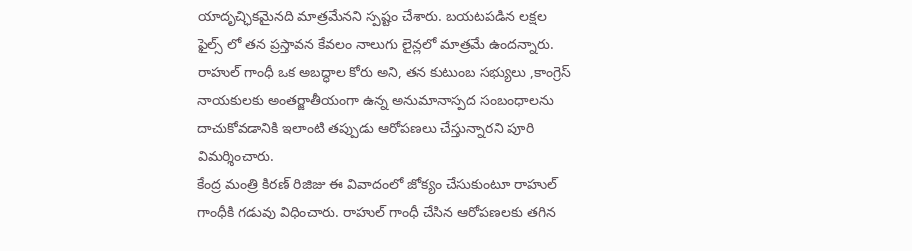యాదృచ్ఛికమైనది మాత్రమేనని స్పష్టం చేశారు. బయటపడిన లక్షల ఫైల్స్ లో తన ప్రస్తావన కేవలం నాలుగు లైన్లలో మాత్రమే ఉందన్నారు. రాహుల్ గాంధీ ఒక అబద్ధాల కోరు అని, తన కుటుంబ సభ్యులు ,కాంగ్రెస్ నాయకులకు అంతర్జాతీయంగా ఉన్న అనుమానాస్పద సంబంధాలను దాచుకోవడానికి ఇలాంటి తప్పుడు ఆరోపణలు చేస్తున్నారని పూరి విమర్శించారు.
కేంద్ర మంత్రి కిరణ్ రిజిజు ఈ వివాదంలో జోక్యం చేసుకుంటూ రాహుల్ గాంధీకి గడువు విధించారు. రాహుల్ గాంధీ చేసిన ఆరోపణలకు తగిన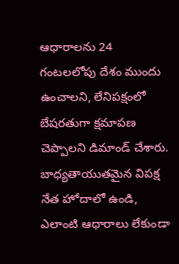ఆధారాలను 24 గంటలలోపు దేశం ముందు ఉంచాలని, లేనిపక్షంలో బేషరతుగా క్షమాపణ చెప్పాలని డిమాండ్ చేశారు. బాధ్యతాయుతమైన విపక్ష నేత హోదాలో ఉండి, ఎలాంటి ఆధారాలు లేకుండా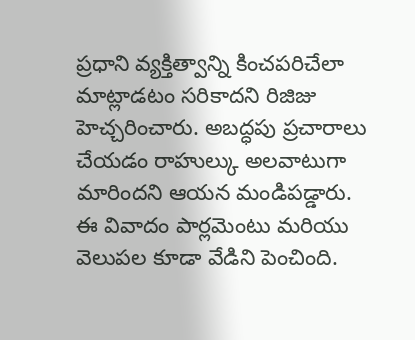ప్రధాని వ్యక్తిత్వాన్ని కించపరిచేలా మాట్లాడటం సరికాదని రిజిజు హెచ్చరించారు. అబద్ధపు ప్రచారాలు చేయడం రాహుల్కు అలవాటుగా మారిందని ఆయన మండిపడ్డారు.
ఈ వివాదం పార్లమెంటు మరియు వెలుపల కూడా వేడిని పెంచింది.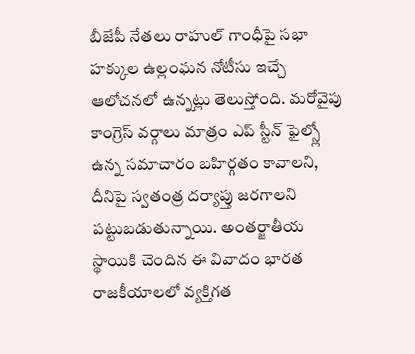బీజేపీ నేతలు రాహుల్ గాంధీపై సభా హక్కుల ఉల్లంఘన నోటీసు ఇచ్చే ఆలోచనలో ఉన్నట్లు తెలుస్తోంది. మరోవైపు కాంగ్రెస్ వర్గాలు మాత్రం ఎప్ స్టీన్ ఫైల్స్లో ఉన్న సమాచారం బహిర్గతం కావాలని, దీనిపై స్వతంత్ర దర్యాప్తు జరగాలని పట్టుబడుతున్నాయి. అంతర్జాతీయ స్థాయికి చెందిన ఈ వివాదం భారత రాజకీయాలలో వ్యక్తిగత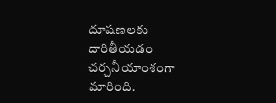దూషణలకు దారితీయడం చర్చనీయాంశంగా మారింది.